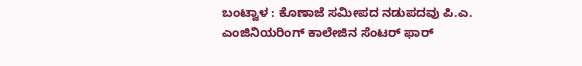ಬಂಟ್ವಾಳ : ಕೊಣಾಜೆ ಸಮೀಪದ ನಡುಪದವು ಪಿ.ಎ. ಎಂಜಿನಿಯರಿಂಗ್ ಕಾಲೇಜಿನ ಸೆಂಟರ್ ಫಾರ್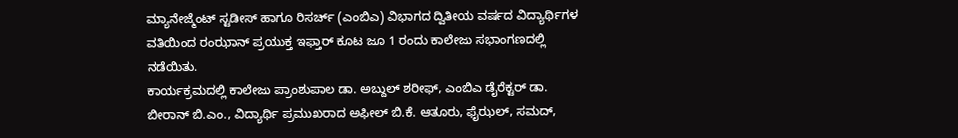ಮ್ಯಾನೇಜ್ಮೆಂಟ್ ಸ್ಟಡೀಸ್ ಹಾಗೂ ರಿಸರ್ಚ್ (ಎಂಬಿಎ) ವಿಭಾಗದ ದ್ವಿತೀಯ ವರ್ಷದ ವಿದ್ಯಾರ್ಥಿಗಳ ವತಿಯಿಂದ ರಂಝಾನ್ ಪ್ರಯುಕ್ತ ಇಫ್ತಾರ್ ಕೂಟ ಜೂ 1 ರಂದು ಕಾಲೇಜು ಸಭಾಂಗಣದಲ್ಲಿ ನಡೆಯಿತು.
ಕಾರ್ಯಕ್ರಮದಲ್ಲಿ ಕಾಲೇಜು ಪ್ರಾಂಶುಪಾಲ ಡಾ. ಅಬ್ದುಲ್ ಶರೀಫ್, ಎಂಬಿಎ ಡೈರೆಕ್ಟರ್ ಡಾ. ಬೀರಾನ್ ಬಿ.ಎಂ., ವಿದ್ಯಾರ್ಥಿ ಪ್ರಮುಖರಾದ ಅಫೀಲ್ ಬಿ.ಕೆ. ಆತೂರು, ಫೈಝಲ್, ಸಮದ್,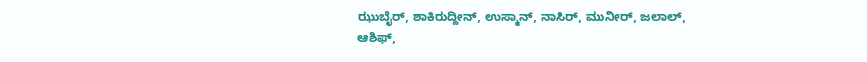ಝುಬೈರ್, ಶಾಕಿರುದ್ದೀನ್, ಉಸ್ಮಾನ್, ನಾಸಿರ್, ಮುನೀರ್, ಜಲಾಲ್, ಆಶಿಫ್,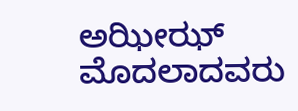ಅಝೀಝ್ ಮೊದಲಾದವರು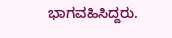ಭಾಗವಹಿಸಿದ್ದರು.